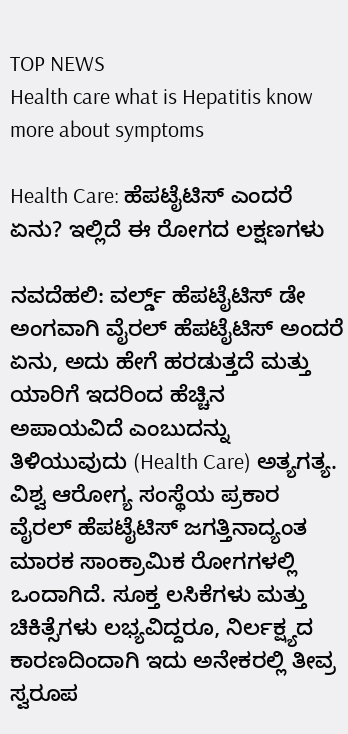TOP NEWS
Health care what is Hepatitis know more about symptoms

Health Care: ಹೆಪಟೈಟಿಸ್ ಎಂದರೆ ಏನು? ಇಲ್ಲಿದೆ ಈ ರೋಗದ ಲಕ್ಷಣಗಳು

ನವದೆಹಲಿ: ವರ್ಲ್ಡ್ ಹೆಪಟೈಟಿಸ್ ಡೇ ಅಂಗವಾಗಿ ವೈರಲ್ ಹೆಪಟೈಟಿಸ್ ಅಂದರೆ ಏನು, ಅದು ಹೇಗೆ ಹರಡುತ್ತದೆ ಮತ್ತು ಯಾರಿಗೆ ಇದರಿಂದ ಹೆಚ್ಚಿನ ಅಪಾಯವಿದೆ ಎಂಬುದನ್ನು ತಿಳಿಯುವುದು (Health Care) ಅತ್ಯಗತ್ಯ. ವಿಶ್ವ ಆರೋಗ್ಯ ಸಂಸ್ಥೆಯ ಪ್ರಕಾರ ವೈರಲ್ ಹೆಪಟೈಟಿಸ್ ಜಗತ್ತಿನಾದ್ಯಂತ ಮಾರಕ ಸಾಂಕ್ರಾಮಿಕ ರೋಗಗಳಲ್ಲಿ ಒಂದಾಗಿದೆ. ಸೂಕ್ತ ಲಸಿಕೆಗಳು ಮತ್ತು ಚಿಕಿತ್ಸೆಗಳು ಲಭ್ಯವಿದ್ದರೂ, ನಿರ್ಲಕ್ಷ್ಯದ ಕಾರಣದಿಂದಾಗಿ ಇದು ಅನೇಕರಲ್ಲಿ ತೀವ್ರ ಸ್ವರೂಪ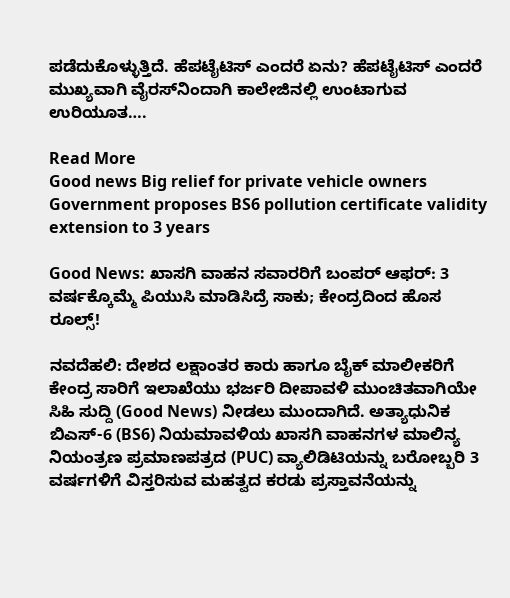ಪಡೆದುಕೊಳ್ಳುತ್ತಿದೆ. ಹೆಪಟೈಟಿಸ್ ಎಂದರೆ ಏನು? ಹೆಪಟೈಟಿಸ್ ಎಂದರೆ ಮುಖ್ಯವಾಗಿ ವೈರಸ್‌ನಿಂದಾಗಿ ಕಾಲೇಜಿನಲ್ಲಿ ಉಂಟಾಗುವ ಉರಿಯೂತ….

Read More
Good news Big relief for private vehicle owners Government proposes BS6 pollution certificate validity extension to 3 years

Good News: ಖಾಸಗಿ ವಾಹನ ಸವಾರರಿಗೆ ಬಂಪರ್ ಆಫರ್: 3 ವರ್ಷಕ್ಕೊಮ್ಮೆ ಪಿಯುಸಿ ಮಾಡಿಸಿದ್ರೆ ಸಾಕು; ಕೇಂದ್ರದಿಂದ ಹೊಸ ರೂಲ್ಸ್!

ನವದೆಹಲಿ: ದೇಶದ ಲಕ್ಷಾಂತರ ಕಾರು ಹಾಗೂ ಬೈಕ್ ಮಾಲೀಕರಿಗೆ ಕೇಂದ್ರ ಸಾರಿಗೆ ಇಲಾಖೆಯು ಭರ್ಜರಿ ದೀಪಾವಳಿ ಮುಂಚಿತವಾಗಿಯೇ ಸಿಹಿ ಸುದ್ದಿ (Good News) ನೀಡಲು ಮುಂದಾಗಿದೆ. ಅತ್ಯಾಧುನಿಕ ಬಿಎಸ್-6 (BS6) ನಿಯಮಾವಳಿಯ ಖಾಸಗಿ ವಾಹನಗಳ ಮಾಲಿನ್ಯ ನಿಯಂತ್ರಣ ಪ್ರಮಾಣಪತ್ರದ (PUC) ವ್ಯಾಲಿಡಿಟಿಯನ್ನು ಬರೋಬ್ಬರಿ 3 ವರ್ಷಗಳಿಗೆ ವಿಸ್ತರಿಸುವ ಮಹತ್ವದ ಕರಡು ಪ್ರಸ್ತಾವನೆಯನ್ನು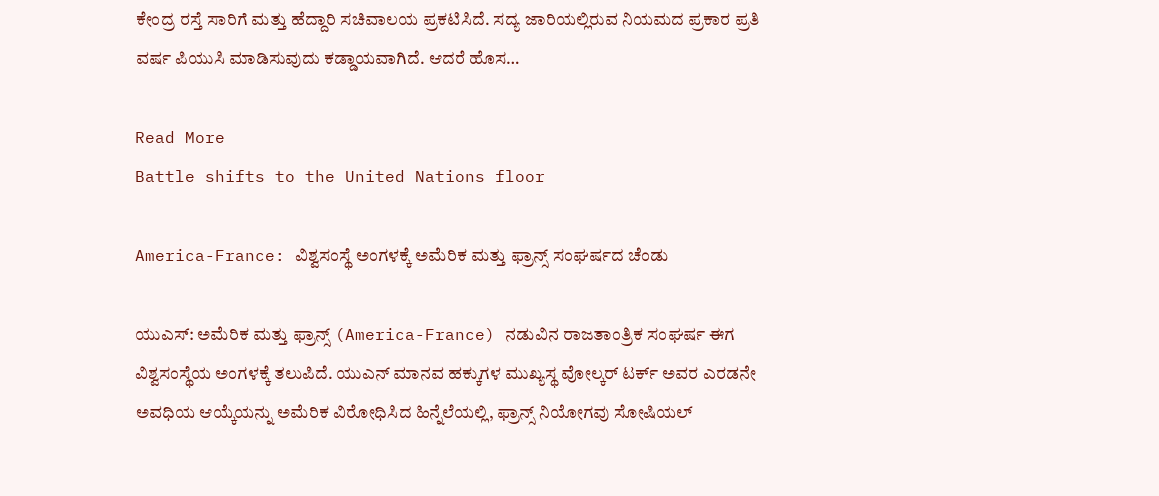ಕೇಂದ್ರ ರಸ್ತೆ ಸಾರಿಗೆ ಮತ್ತು ಹೆದ್ದಾರಿ ಸಚಿವಾಲಯ ಪ್ರಕಟಿಸಿದೆ. ಸದ್ಯ ಜಾರಿಯಲ್ಲಿರುವ ನಿಯಮದ ಪ್ರಕಾರ ಪ್ರತಿ ವರ್ಷ ಪಿಯುಸಿ ಮಾಡಿಸುವುದು ಕಡ್ಡಾಯವಾಗಿದೆ. ಆದರೆ ಹೊಸ…

Read More
Battle shifts to the United Nations floor

America-France: ವಿಶ್ವಸಂಸ್ಥೆ ಅಂಗಳಕ್ಕೆ ಅಮೆರಿಕ ಮತ್ತು ಫ್ರಾನ್ಸ್ ಸಂಘರ್ಷದ ಚೆಂಡು

ಯುಎಸ್‌: ಅಮೆರಿಕ ಮತ್ತು ಫ್ರಾನ್ಸ್ (America-France) ನಡುವಿನ ರಾಜತಾಂತ್ರಿಕ ಸಂಘರ್ಷ ಈಗ ವಿಶ್ವಸಂಸ್ಥೆಯ ಅಂಗಳಕ್ಕೆ ತಲುಪಿದೆ. ಯುಎನ್ ಮಾನವ ಹಕ್ಕುಗಳ ಮುಖ್ಯಸ್ಥ ವೋಲ್ಕರ್ ಟರ್ಕ್ ಅವರ ಎರಡನೇ ಅವಧಿಯ ಆಯ್ಕೆಯನ್ನು ಅಮೆರಿಕ ವಿರೋಧಿಸಿದ ಹಿನ್ನೆಲೆಯಲ್ಲಿ, ಫ್ರಾನ್ಸ್ ನಿಯೋಗವು ಸೋಷಿಯಲ್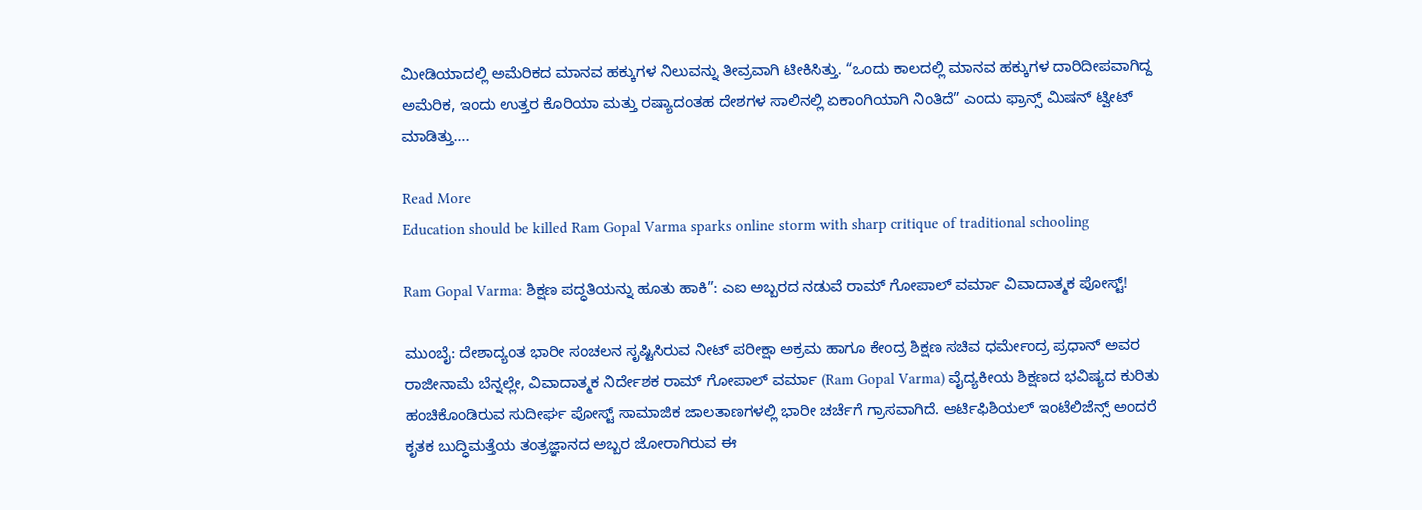ಮೀಡಿಯಾದಲ್ಲಿ ಅಮೆರಿಕದ ಮಾನವ ಹಕ್ಕುಗಳ ನಿಲುವನ್ನು ತೀವ್ರವಾಗಿ ಟೀಕಿಸಿತ್ತು. “ಒಂದು ಕಾಲದಲ್ಲಿ ಮಾನವ ಹಕ್ಕುಗಳ ದಾರಿದೀಪವಾಗಿದ್ದ ಅಮೆರಿಕ, ಇಂದು ಉತ್ತರ ಕೊರಿಯಾ ಮತ್ತು ರಷ್ಯಾದಂತಹ ದೇಶಗಳ ಸಾಲಿನಲ್ಲಿ ಏಕಾಂಗಿಯಾಗಿ ನಿಂತಿದೆ” ಎಂದು ಫ್ರಾನ್ಸ್ ಮಿಷನ್ ಟ್ವೀಟ್ ಮಾಡಿತ್ತು….

Read More
Education should be killed Ram Gopal Varma sparks online storm with sharp critique of traditional schooling

Ram Gopal Varma: ಶಿಕ್ಷಣ ಪದ್ಧತಿಯನ್ನು ಹೂತು ಹಾಕಿ”: ಎಐ ಅಬ್ಬರದ ನಡುವೆ ರಾಮ್ ಗೋಪಾಲ್ ವರ್ಮಾ ವಿವಾದಾತ್ಮಕ ಪೋಸ್ಟ್!

ಮುಂಬೈ: ದೇಶಾದ್ಯಂತ ಭಾರೀ ಸಂಚಲನ ಸೃಷ್ಟಿಸಿರುವ ನೀಟ್ ಪರೀಕ್ಷಾ ಅಕ್ರಮ ಹಾಗೂ ಕೇಂದ್ರ ಶಿಕ್ಷಣ ಸಚಿವ ಧರ್ಮೇಂದ್ರ ಪ್ರಧಾನ್ ಅವರ ರಾಜೀನಾಮೆ ಬೆನ್ನಲ್ಲೇ, ವಿವಾದಾತ್ಮಕ ನಿರ್ದೇಶಕ ರಾಮ್ ಗೋಪಾಲ್ ವರ್ಮಾ (Ram Gopal Varma) ವೈದ್ಯಕೀಯ ಶಿಕ್ಷಣದ ಭವಿಷ್ಯದ ಕುರಿತು ಹಂಚಿಕೊಂಡಿರುವ ಸುದೀರ್ಘ ಪೋಸ್ಟ್ ಸಾಮಾಜಿಕ ಜಾಲತಾಣಗಳಲ್ಲಿ ಭಾರೀ ಚರ್ಚೆಗೆ ಗ್ರಾಸವಾಗಿದೆ. ಆರ್ಟಿಫಿಶಿಯಲ್ ಇಂಟೆಲಿಜೆನ್ಸ್ ಅಂದರೆ ಕೃತಕ ಬುದ್ಧಿಮತ್ತೆಯ ತಂತ್ರಜ್ಞಾನದ ಅಬ್ಬರ ಜೋರಾಗಿರುವ ಈ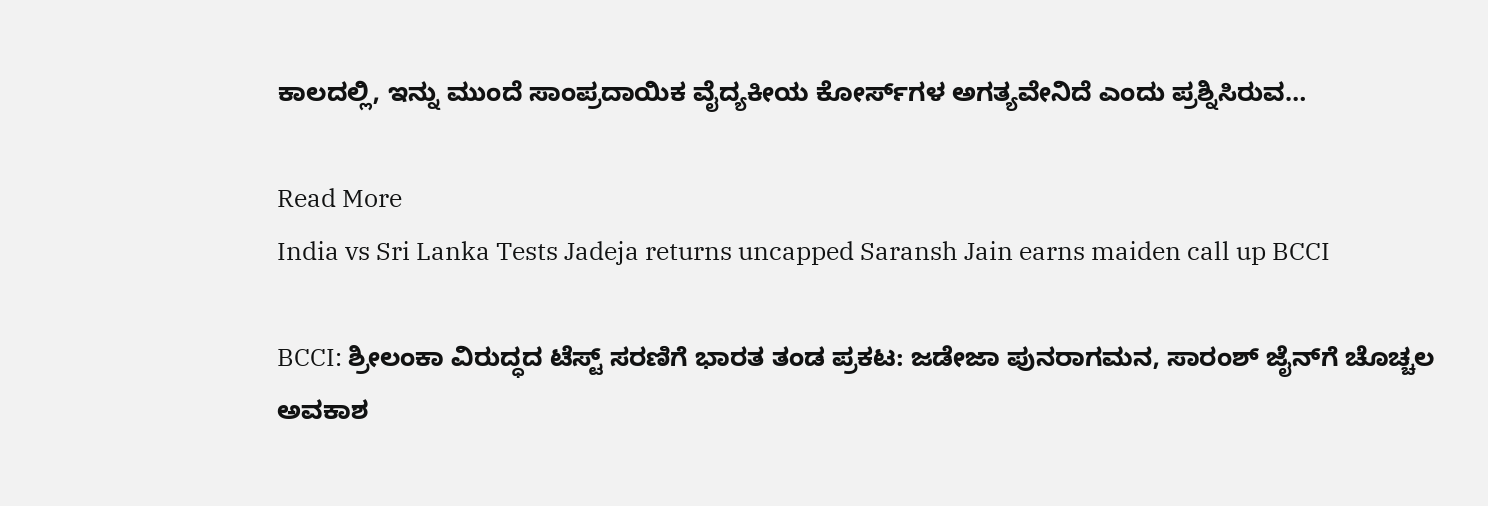ಕಾಲದಲ್ಲಿ, ಇನ್ನು ಮುಂದೆ ಸಾಂಪ್ರದಾಯಿಕ ವೈದ್ಯಕೀಯ ಕೋರ್ಸ್‌ಗಳ ಅಗತ್ಯವೇನಿದೆ ಎಂದು ಪ್ರಶ್ನಿಸಿರುವ…

Read More
India vs Sri Lanka Tests Jadeja returns uncapped Saransh Jain earns maiden call up BCCI

BCCI: ಶ್ರೀಲಂಕಾ ವಿರುದ್ಧದ ಟೆಸ್ಟ್ ಸರಣಿಗೆ ಭಾರತ ತಂಡ ಪ್ರಕಟ: ಜಡೇಜಾ ಪುನರಾಗಮನ, ಸಾರಂಶ್ ಜೈನ್‌ಗೆ ಚೊಚ್ಚಲ ಅವಕಾಶ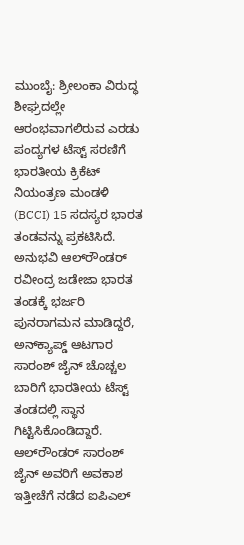ಮುಂಬೈ: ಶ್ರೀಲಂಕಾ ವಿರುದ್ಧ ಶೀಘ್ರದಲ್ಲೇ ಆರಂಭವಾಗಲಿರುವ ಎರಡು ಪಂದ್ಯಗಳ ಟೆಸ್ಟ್ ಸರಣಿಗೆ ಭಾರತೀಯ ಕ್ರಿಕೆಟ್ ನಿಯಂತ್ರಣ ಮಂಡಳಿ (BCCI) 15 ಸದಸ್ಯರ ಭಾರತ ತಂಡವನ್ನು ಪ್ರಕಟಿಸಿದೆ. ಅನುಭವಿ ಆಲ್‌ರೌಂಡರ್ ರವೀಂದ್ರ ಜಡೇಜಾ ಭಾರತ ತಂಡಕ್ಕೆ ಭರ್ಜರಿ ಪುನರಾಗಮನ ಮಾಡಿದ್ದರೆ, ಅನ್‌ಕ್ಯಾಪ್ಡ್ ಆಟಗಾರ ಸಾರಂಶ್ ಜೈನ್ ಚೊಚ್ಚಲ ಬಾರಿಗೆ ಭಾರತೀಯ ಟೆಸ್ಟ್ ತಂಡದಲ್ಲಿ ಸ್ಥಾನ ಗಿಟ್ಟಿಸಿಕೊಂಡಿದ್ದಾರೆ. ಆಲ್‌ರೌಂಡರ್ ಸಾರಂಶ್ ಜೈನ್ ಅವರಿಗೆ ಅವಕಾಶ ಇತ್ತೀಚೆಗೆ ನಡೆದ ಐಪಿಎಲ್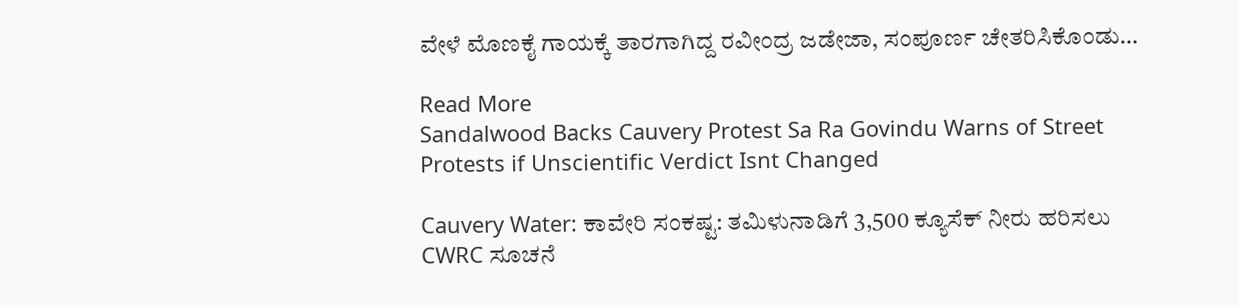ವೇಳೆ ಮೊಣಕೈ ಗಾಯಕ್ಕೆ ತಾರಗಾಗಿದ್ದ ರವೀಂದ್ರ ಜಡೇಜಾ, ಸಂಪೂರ್ಣ ಚೇತರಿಸಿಕೊಂಡು…

Read More
Sandalwood Backs Cauvery Protest Sa Ra Govindu Warns of Street Protests if Unscientific Verdict Isnt Changed

Cauvery Water: ಕಾವೇರಿ ಸಂಕಷ್ಟ: ತಮಿಳುನಾಡಿಗೆ 3,500 ಕ್ಯೂಸೆಕ್ ನೀರು ಹರಿಸಲು CWRC ಸೂಚನೆ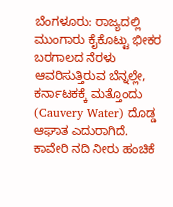ಬೆಂಗಳೂರು: ರಾಜ್ಯದಲ್ಲಿ ಮುಂಗಾರು ಕೈಕೊಟ್ಟು ಭೀಕರ ಬರಗಾಲದ ನೆರಳು ಆವರಿಸುತ್ತಿರುವ ಬೆನ್ನಲ್ಲೇ, ಕರ್ನಾಟಕಕ್ಕೆ ಮತ್ತೊಂದು (Cauvery Water) ದೊಡ್ಡ ಆಘಾತ ಎದುರಾಗಿದೆ. ಕಾವೇರಿ ನದಿ ನೀರು ಹಂಚಿಕೆ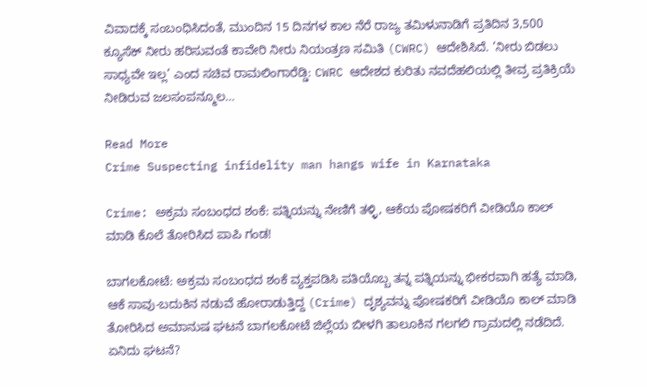ವಿವಾದಕ್ಕೆ ಸಂಬಂಧಿಸಿದಂತೆ, ಮುಂದಿನ 15 ದಿನಗಳ ಕಾಲ ನೆರೆ ರಾಜ್ಯ ತಮಿಳುನಾಡಿಗೆ ಪ್ರತಿದಿನ 3,500 ಕ್ಯೂಸೆಕ್ ನೀರು ಹರಿಸುವಂತೆ ಕಾವೇರಿ ನೀರು ನಿಯಂತ್ರಣ ಸಮಿತಿ (CWRC) ಆದೇಶಿಸಿದೆ. ‘ನೀರು ಬಿಡಲು ಸಾಧ್ಯವೇ ಇಲ್ಲ’ ಎಂದ ಸಚಿವ ರಾಮಲಿಂಗಾರೆಡ್ಡಿ: CWRC ಆದೇಶದ ಕುರಿತು ನವದೆಹಲಿಯಲ್ಲಿ ತೀವ್ರ ಪ್ರತಿಕ್ರಿಯೆ ನೀಡಿರುವ ಜಲಸಂಪನ್ಮೂಲ…

Read More
Crime Suspecting infidelity man hangs wife in Karnataka

Crime: ಅಕ್ರಮ ಸಂಬಂಧದ ಶಂಕೆ: ಪತ್ನಿಯನ್ನು ನೇಣಿಗೆ ತಳ್ಳಿ, ಆಕೆಯ ಪೋಷಕರಿಗೆ ವೀಡಿಯೊ ಕಾಲ್ ಮಾಡಿ ಕೊಲೆ ತೋರಿಸಿದ ಪಾಪಿ ಗಂಡ!

ಬಾಗಲಕೋಟೆ: ಅಕ್ರಮ ಸಂಬಂಧದ ಶಂಕೆ ವ್ಯಕ್ತಪಡಿಸಿ ಪತಿಯೊಬ್ಬ ತನ್ನ ಪತ್ನಿಯನ್ನು ಭೀಕರವಾಗಿ ಹತ್ಯೆ ಮಾಡಿ, ಆಕೆ ಸಾವು-ಬದುಕಿನ ನಡುವೆ ಹೋರಾಡುತ್ತಿದ್ದ (Crime) ದೃಶ್ಯವನ್ನು ಪೋಷಕರಿಗೆ ವೀಡಿಯೊ ಕಾಲ್ ಮಾಡಿ ತೋರಿಸಿದ ಅಮಾನುಷ ಘಟನೆ ಬಾಗಲಕೋಟೆ ಜಿಲ್ಲೆಯ ಬೀಳಗಿ ತಾಲೂಕಿನ ಗಲಗಲಿ ಗ್ರಾಮದಲ್ಲಿ ನಡೆದಿದೆ. ಏನಿದು ಘಟನೆ?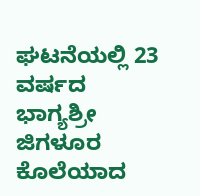ಘಟನೆಯಲ್ಲಿ 23 ವರ್ಷದ ಭಾಗ್ಯಶ್ರೀ ಜಿಗಳೂರ ಕೊಲೆಯಾದ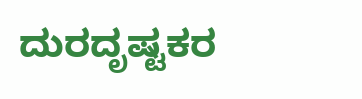ದುರದೃಷ್ಟಕರ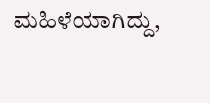ಮಹಿಳೆಯಾಗಿದ್ದು,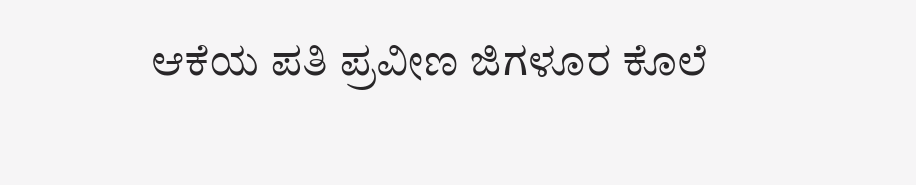ಆಕೆಯ ಪತಿ ಪ್ರವೀಣ ಜಿಗಳೂರ ಕೊಲೆ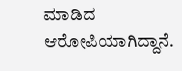ಮಾಡಿದ ಆರೋಪಿಯಾಗಿದ್ದಾನೆ.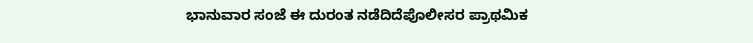ಭಾನುವಾರ ಸಂಜೆ ಈ ದುರಂತ ನಡೆದಿದೆಪೊಲೀಸರ ಪ್ರಾಥಮಿಕ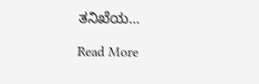ತನಿಖೆಯ…

Read More